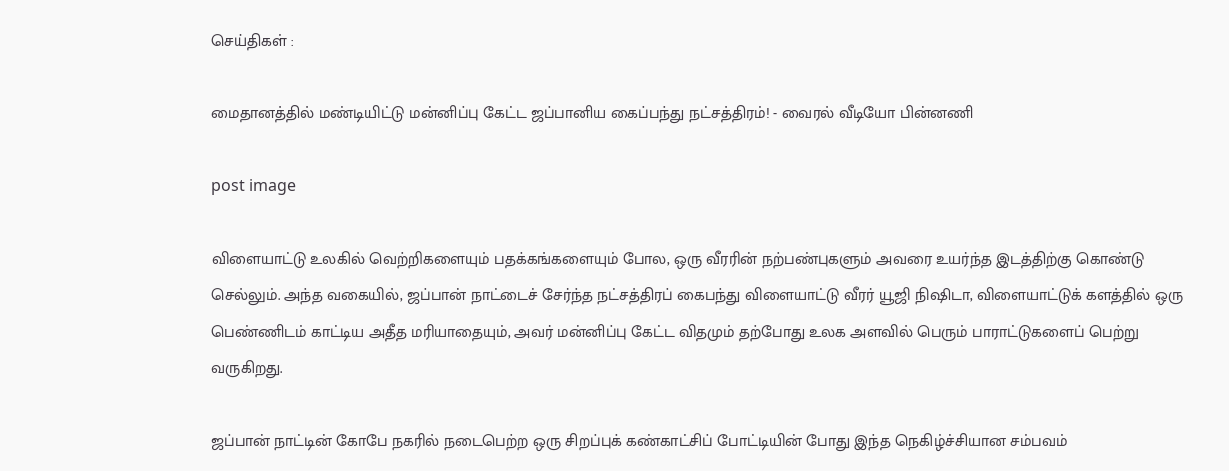செய்திகள் :

மைதானத்தில் மண்டியிட்டு மன்னிப்பு கேட்ட ஜப்பானிய கைப்பந்து நட்சத்திரம்! - வைரல் வீடியோ பின்னணி

post image

விளையாட்டு உலகில் வெற்றிகளையும் பதக்கங்களையும் போல, ஒரு வீரரின் நற்பண்புகளும் அவரை உயர்ந்த இடத்திற்கு கொண்டு செல்லும். அந்த வகையில், ஜப்பான் நாட்டைச் சேர்ந்த நட்சத்திரப் கைபந்து விளையாட்டு வீரர் யூஜி நிஷிடா, விளையாட்டுக் களத்தில் ஒரு பெண்ணிடம் காட்டிய அதீத மரியாதையும், அவர் மன்னிப்பு கேட்ட விதமும் தற்போது உலக அளவில் பெரும் பாராட்டுகளைப் பெற்று வருகிறது.

ஜப்பான் நாட்டின் கோபே நகரில் நடைபெற்ற ஒரு சிறப்புக் கண்காட்சிப் போட்டியின் போது இந்த நெகிழ்ச்சியான சம்பவம்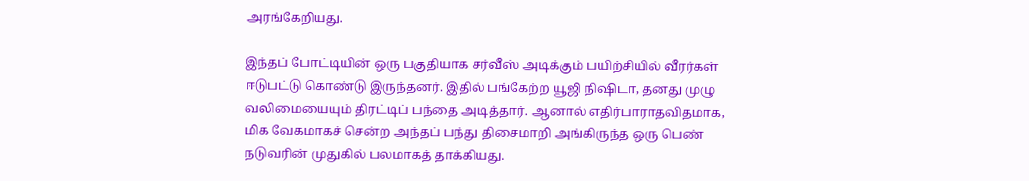அரங்கேறியது.

இந்தப் போட்டியின் ஒரு பகுதியாக சர்வீஸ் அடிக்கும் பயிற்சியில் வீரர்கள் ஈடுபட்டு கொண்டு இருந்தனர். இதில் பங்கேற்ற யூஜி நிஷிடா, தனது முழு வலிமையையும் திரட்டிப் பந்தை அடித்தார். ஆனால் எதிர்பாராதவிதமாக, மிக வேகமாகச் சென்ற அந்தப் பந்து திசைமாறி அங்கிருந்த ஒரு பெண் நடுவரின் முதுகில் பலமாகத் தாக்கியது.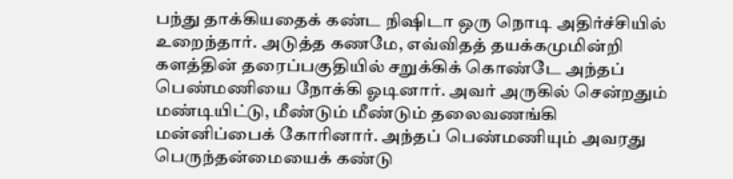பந்து தாக்கியதைக் கண்ட நிஷிடா ஒரு நொடி அதிர்ச்சியில் உறைந்தார். அடுத்த கணமே, எவ்விதத் தயக்கமுமின்றி களத்தின் தரைப்பகுதியில் சறுக்கிக் கொண்டே அந்தப் பெண்மணியை நோக்கி ஓடினார். அவர் அருகில் சென்றதும் மண்டியிட்டு, மீண்டும் மீண்டும் தலைவணங்கி மன்னிப்பைக் கோரினார். அந்தப் பெண்மணியும் அவரது பெருந்தன்மையைக் கண்டு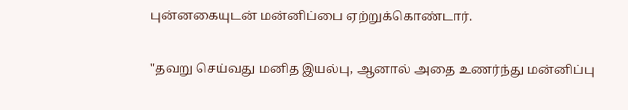புன்னகையுடன் மன்னிப்பை ஏற்றுக்கொண்டார்.

"தவறு செய்வது மனித இயல்பு, ஆனால் அதை உணர்ந்து மன்னிப்பு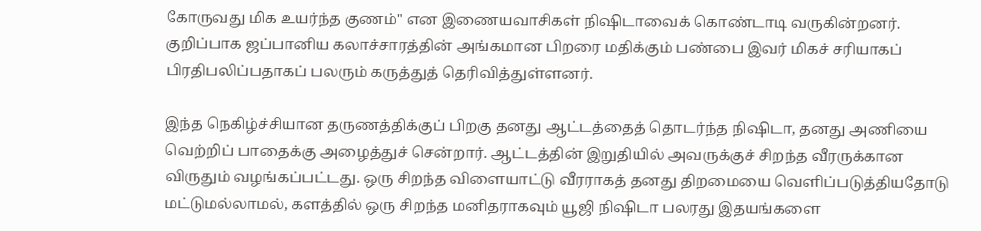கோருவது மிக உயர்ந்த குணம்" என இணையவாசிகள் நிஷிடாவைக் கொண்டாடி வருகின்றனர். குறிப்பாக ஜப்பானிய கலாச்சாரத்தின் அங்கமான பிறரை மதிக்கும் பண்பை இவர் மிகச் சரியாகப் பிரதிபலிப்பதாகப் பலரும் கருத்துத் தெரிவித்துள்ளனர்.

இந்த நெகிழ்ச்சியான தருணத்திக்குப் பிறகு தனது ஆட்டத்தைத் தொடர்ந்த நிஷிடா, தனது அணியை வெற்றிப் பாதைக்கு அழைத்துச் சென்றார். ஆட்டத்தின் இறுதியில் அவருக்குச் சிறந்த வீரருக்கான விருதும் வழங்கப்பட்டது. ஒரு சிறந்த விளையாட்டு வீரராகத் தனது திறமையை வெளிப்படுத்தியதோடு மட்டுமல்லாமல், களத்தில் ஒரு சிறந்த மனிதராகவும் யூஜி நிஷிடா பலரது இதயங்களை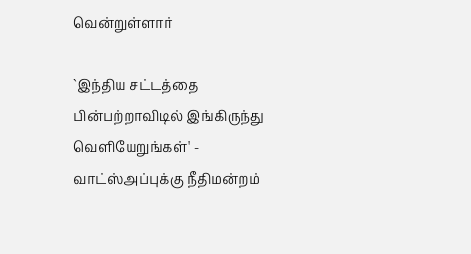வென்றுள்ளார்

`இந்திய சட்டத்தை பின்பற்றாவிடில் இங்கிருந்து வெளியேறுங்கள்' - வாட்ஸ்அப்புக்கு நீதிமன்றம்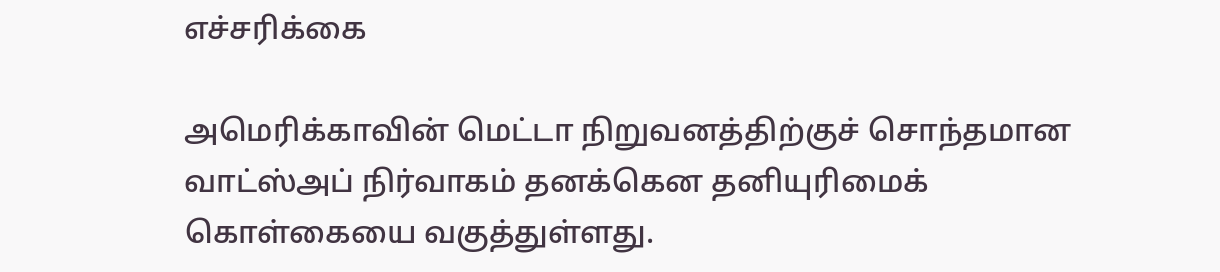எச்சரிக்கை

அமெரிக்காவின் மெட்டா நிறுவனத்திற்குச் சொந்தமான வாட்ஸ்அப் நிர்வாகம் தனக்கென தனியுரிமைக் கொள்கையை வகுத்துள்ளது.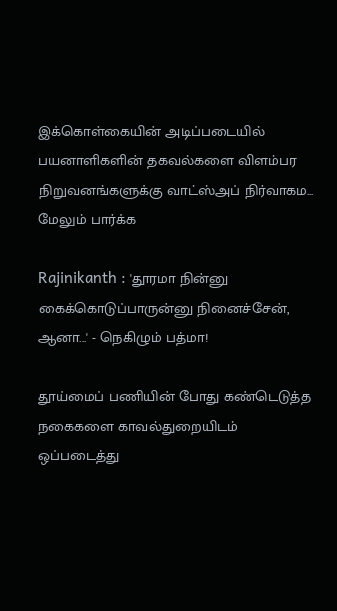இக்கொள்கையின் அடிப்படையில் பயனாளிகளின் தகவல்களை விளம்பர நிறுவனங்களுக்கு வாட்ஸ்அப் நிர்வாகம... மேலும் பார்க்க

Rajinikanth : 'தூரமா நின்னு கைக்கொடுப்பாருன்னு நினைச்சேன், ஆனா...' - நெகிழும் பத்மா!

தூய்மைப் பணியின் போது கண்டெடுத்த நகைகளை காவல்துறையிடம் ஒப்படைத்து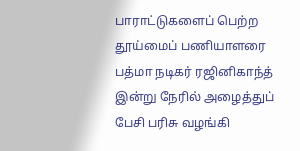பாராட்டுகளைப் பெற்ற தூய்மைப் பணியாளரை பத்மா நடிகர் ரஜினிகாந்த் இன்று நேரில் அழைத்துப் பேசி பரிசு வழங்கி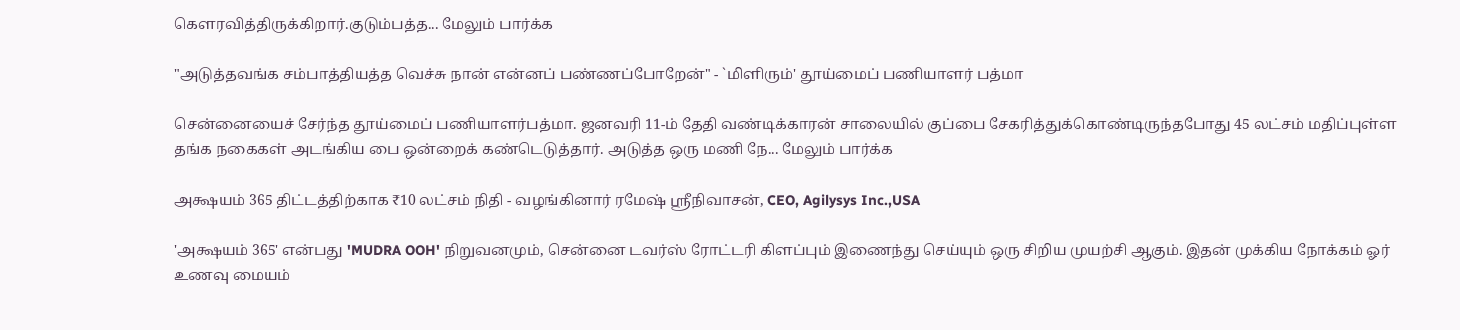கௌரவித்திருக்கிறார்.குடும்பத்த... மேலும் பார்க்க

"அடுத்தவங்க சம்பாத்தியத்த வெச்சு நான் என்னப் பண்ணப்போறேன்" - `மிளிரும்' தூய்மைப் பணியாளர் பத்மா

சென்னையைச் சேர்ந்த தூய்மைப் பணியாளர்பத்மா. ஜனவரி 11-ம் தேதி வண்டிக்காரன் சாலையில் குப்பை சேகரித்துக்கொண்டிருந்தபோது 45 லட்சம் மதிப்புள்ள தங்க நகைகள் அடங்கிய பை ஒன்றைக் கண்டெடுத்தார். அடுத்த ஒரு மணி நே... மேலும் பார்க்க

அக்ஷயம் 365 திட்டத்திற்காக ₹10 லட்சம் நிதி - வழங்கினார் ரமேஷ் ஸ்ரீநிவாசன், CEO, Agilysys Inc.,USA

'அக்ஷயம் 365' என்பது 'MUDRA OOH' நிறுவனமும், சென்னை டவர்ஸ் ரோட்டரி கிளப்பும் இணைந்து செய்யும் ஒரு சிறிய முயற்சி ஆகும். இதன் முக்கிய நோக்கம் ஓர் உணவு மையம்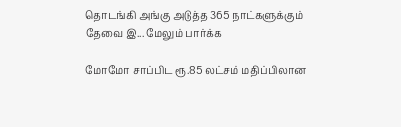தொடங்கி அங்கு அடுத்த 365 நாட்களுக்கும் தேவை இ... மேலும் பார்க்க

மோமோ சாப்பிட ரூ.85 லட்சம் மதிப்பிலான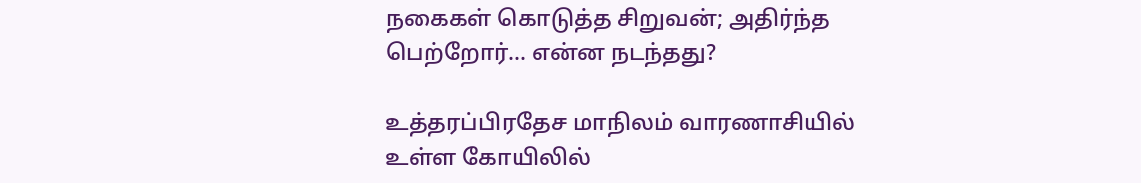நகைகள் கொடுத்த சிறுவன்; அதிர்ந்த பெற்றோர்... என்ன நடந்தது?

உத்தரப்பிரதேச மாநிலம் வாரணாசியில் உள்ள கோயிலில்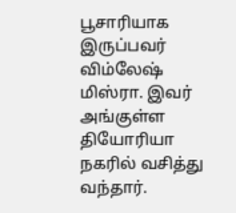பூசாரியாக இருப்பவர் விம்லேஷ் மிஸ்ரா. இவர் அங்குள்ள தியோரியா நகரில் வசித்து வந்தார்.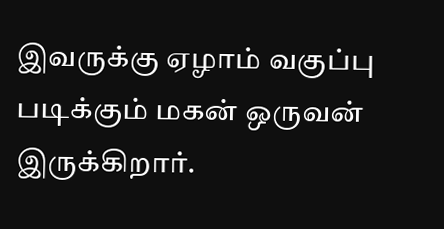இவருக்கு ஏழாம் வகுப்பு படிக்கும் மகன் ஒருவன் இருக்கிறார்.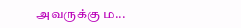அவருக்கு ம...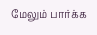மேலும் பார்க்க